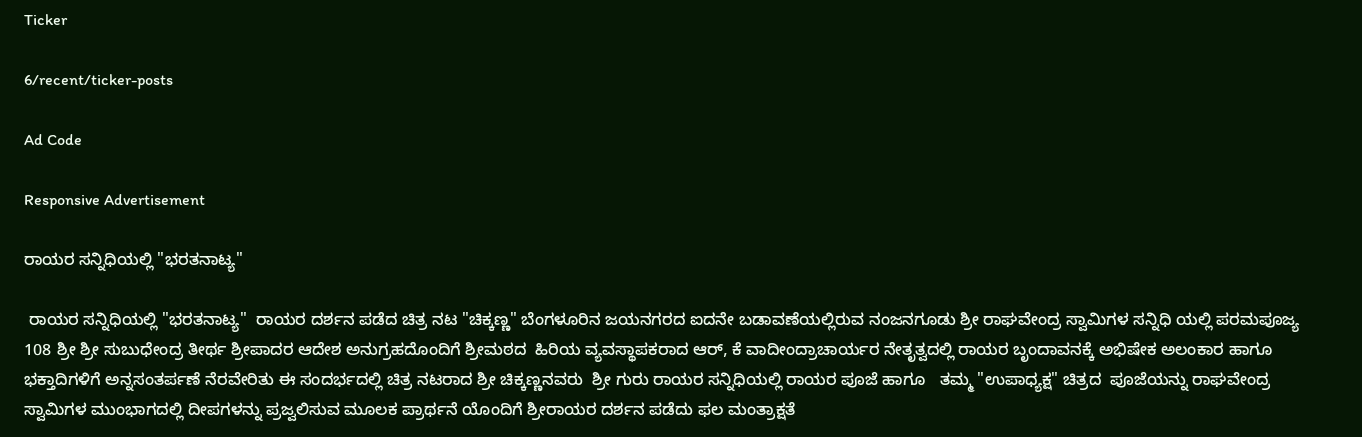Ticker

6/recent/ticker-posts

Ad Code

Responsive Advertisement

ರಾಯರ ಸನ್ನಿಧಿಯಲ್ಲಿ "ಭರತನಾಟ್ಯ"

 ರಾಯರ ಸನ್ನಿಧಿಯಲ್ಲಿ "ಭರತನಾಟ್ಯ"  ರಾಯರ ದರ್ಶನ ಪಡೆದ ಚಿತ್ರ ನಟ "ಚಿಕ್ಕಣ್ಣ" ಬೆಂಗಳೂರಿನ ಜಯನಗರದ ಐದನೇ ಬಡಾವಣೆಯಲ್ಲಿರುವ ನಂಜನಗೂಡು ಶ್ರೀ ರಾಘವೇಂದ್ರ ಸ್ವಾಮಿಗಳ ಸನ್ನಿಧಿ ಯಲ್ಲಿ ಪರಮಪೂಜ್ಯ 108 ಶ್ರೀ ಶ್ರೀ ಸುಬುಧೇಂದ್ರ ತೀರ್ಥ ಶ್ರೀಪಾದರ ಆದೇಶ ಅನುಗ್ರಹದೊಂದಿಗೆ ಶ್ರೀಮಠದ  ಹಿರಿಯ ವ್ಯವಸ್ಥಾಪಕರಾದ ಆರ್, ಕೆ ವಾದೀಂದ್ರಾಚಾರ್ಯರ ನೇತೃತ್ವದಲ್ಲಿ ರಾಯರ ಬೃಂದಾವನಕ್ಕೆ ಅಭಿಷೇಕ ಅಲಂಕಾರ ಹಾಗೂ ಭಕ್ತಾದಿಗಳಿಗೆ ಅನ್ನಸಂತರ್ಪಣೆ ನೆರವೇರಿತು ಈ ಸಂದರ್ಭದಲ್ಲಿ ಚಿತ್ರ ನಟರಾದ ಶ್ರೀ ಚಿಕ್ಕಣ್ಣನವರು  ಶ್ರೀ ಗುರು ರಾಯರ ಸನ್ನಿಧಿಯಲ್ಲಿ ರಾಯರ ಪೂಜೆ ಹಾಗೂ   ತಮ್ಮ "ಉಪಾಧ್ಯಕ್ಷ" ಚಿತ್ರದ  ಪೂಜೆಯನ್ನು ರಾಘವೇಂದ್ರ ಸ್ವಾಮಿಗಳ ಮುಂಭಾಗದಲ್ಲಿ ದೀಪಗಳನ್ನು ಪ್ರಜ್ವಲಿಸುವ ಮೂಲಕ ಪ್ರಾರ್ಥನೆ ಯೊಂದಿಗೆ ಶ್ರೀರಾಯರ ದರ್ಶನ ಪಡೆದು ಫಲ ಮಂತ್ರಾಕ್ಷತೆ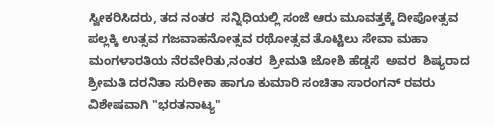ಸ್ವೀಕರಿಸಿದರು, ತದ ನಂತರ  ಸನ್ನಿಧಿಯಲ್ಲಿ ಸಂಜೆ ಆರು ಮೂವತ್ತಕ್ಕೆ ದೀಪೋತ್ಸವ ಪಲ್ಲಕ್ಕಿ ಉತ್ಸವ ಗಜವಾಹನೋತ್ಸವ ರಥೋತ್ಸವ ತೊಟ್ಟಿಲು ಸೇವಾ ಮಹಾ ಮಂಗಳಾರತಿಯ ನೆರವೇರಿತು,ನಂತರ  ಶ್ರೀಮತಿ ಜೋಶಿ ಹೆಡ್ಡಸೆ  ಅವರ  ಶಿಷ್ಯರಾದ  ಶ್ರೀಮತಿ ದರನಿತಾ ಸುರೀಕಾ ಹಾಗೂ ಕುಮಾರಿ ಸಂಚಿತಾ ಸಾರಂಗನ್ ರವರು ವಿಶೇಷವಾಗಿ "ಭರತನಾಟ್ಯ"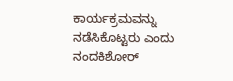ಕಾರ್ಯಕ್ರಮವನ್ನು ನಡೆಸಿಕೊಟ್ಟರು ಎಂದು  ನಂದಕಿಶೋರ್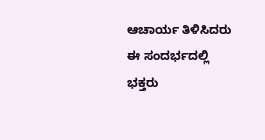ಆಚಾರ್ಯ ತಿಳಿಸಿದರು ಈ ಸಂದರ್ಭದಲ್ಲಿ  ಭಕ್ತರು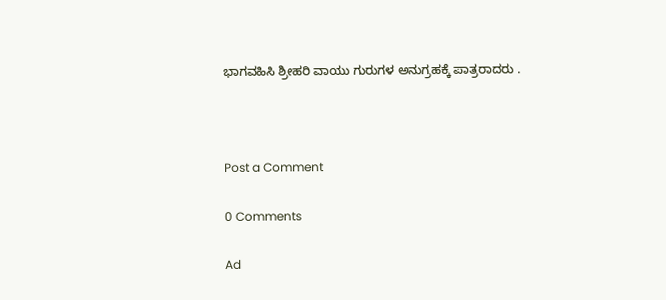ಭಾಗವಹಿಸಿ ಶ್ರೀಹರಿ ವಾಯು ಗುರುಗಳ ಅನುಗ್ರಹಕ್ಕೆ ಪಾತ್ರರಾದರು .



Post a Comment

0 Comments

Ad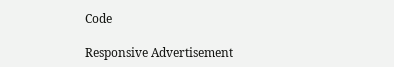Code

Responsive Advertisement